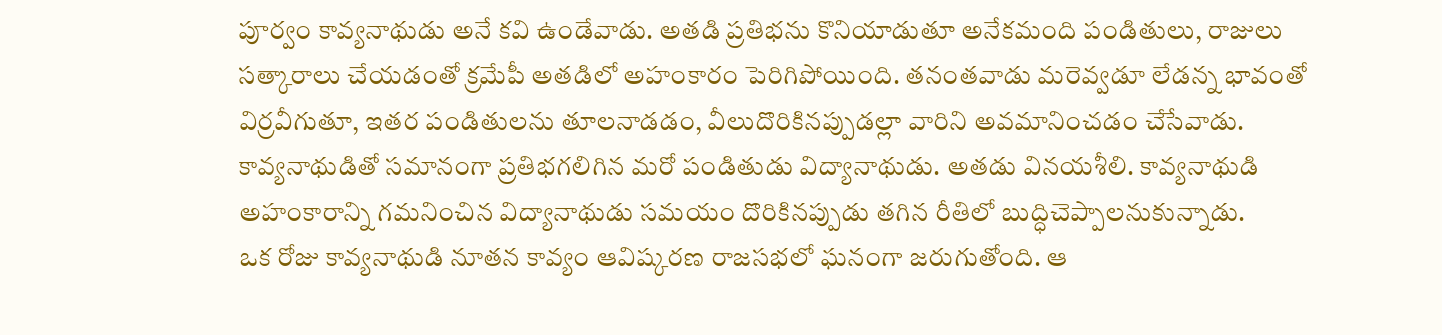పూర్వం కావ్యనాథుడు అనే కవి ఉండేవాడు. అతడి ప్రతిభను కొనియాడుతూ అనేకమంది పండితులు, రాజులు సత్కారాలు చేయడంతో క్రమేపీ అతడిలో అహంకారం పెరిగిపోయింది. తనంతవాడు మరెవ్వడూ లేడన్న భావంతో విర్రవీగుతూ, ఇతర పండితులను తూలనాడడం, వీలుదొరికినప్పుడల్లా వారిని అవమానించడం చేసేవాడు. కావ్యనాథుడితో సమానంగా ప్రతిభగలిగిన మరో పండితుడు విద్యానాథుడు. అతడు వినయశీలి. కావ్యనాథుడి అహంకారాన్ని గమనించిన విద్యానాథుడు సమయం దొరికినప్పుడు తగిన రీతిలో బుద్ధిచెప్పాలనుకున్నాడు.
ఒక రోజు కావ్యనాథుడి నూతన కావ్యం ఆవిష్కరణ రాజసభలో ఘనంగా జరుగుతోంది. ఆ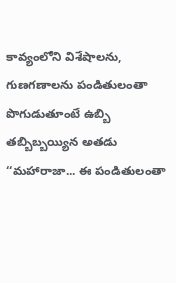కావ్యంలోని విశేషాలను, గుణగణాలను పండితులంతా పొగుడుతూంటే ఉబ్బి తబ్బిబ్బయ్యిన అతడు ‘‘మహారాజా... ఈ పండితులంతా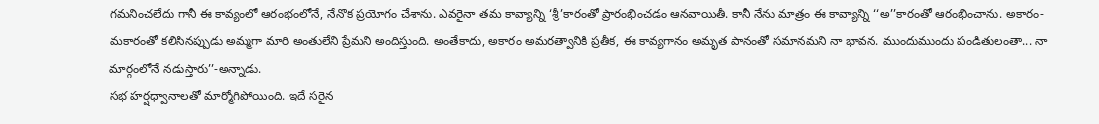గమనించలేదు గానీ ఈ కావ్యంలో ఆరంభంలోనే, నేనొక ప్రయోగం చేశాను. ఎవరైనా తమ కావ్యాన్ని ‘శ్రీ’కారంతో ప్రారంభించడం ఆనవాయితీ. కానీ నేను మాత్రం ఈ కావ్యాన్ని ‘‘అ’’కారంతో ఆరంభించాను. అకారం- మకారంతో కలిసినప్పుడు అమ్మగా మారి అంతులేని ప్రేమని అందిస్తుంది. అంతేకాదు, అకారం అమరత్వానికి ప్రతీక, ఈ కావ్యగానం అమృత పానంతో సమానమని నా భావన. ముందుముందు పండితులంతా... నా మార్గంలోనే నడుస్తారు’’-అన్నాడు.
సభ హర్షధ్వానాలతో మార్మోగిపోయింది. ఇదే సరైన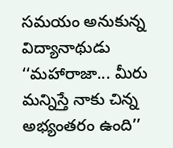సమయం అనుకున్న విద్యానాథుడు ‘‘మహారాజా... మీరు మన్నిస్తే నాకు చిన్న అభ్యంతరం ఉంది’’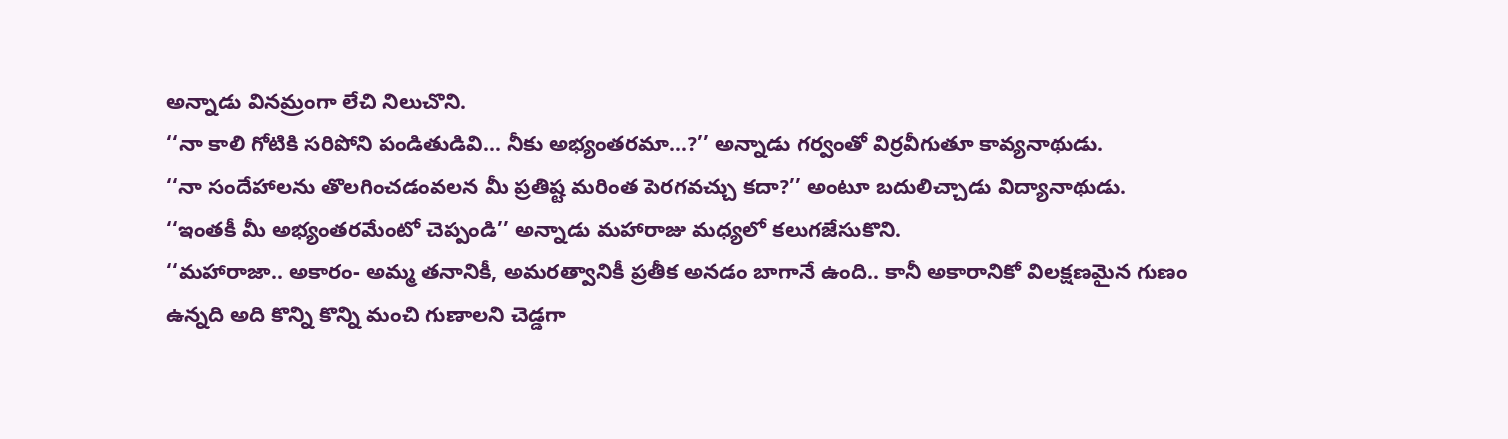అన్నాడు వినమ్రంగా లేచి నిలుచొని.
‘‘నా కాలి గోటికి సరిపోని పండితుడివి... నీకు అభ్యంతరమా...?’’ అన్నాడు గర్వంతో విర్రవీగుతూ కావ్యనాథుడు.
‘‘నా సందేహాలను తొలగించడంవలన మీ ప్రతిష్ట మరింత పెరగవచ్చు కదా?’’ అంటూ బదులిచ్చాడు విద్యానాథుడు.
‘‘ఇంతకీ మీ అభ్యంతరమేంటో చెప్పండి’’ అన్నాడు మహారాజు మధ్యలో కలుగజేసుకొని.
‘‘మహారాజా.. అకారం- అమ్మ తనానికీ, అమరత్వానికీ ప్రతీక అనడం బాగానే ఉంది.. కానీ అకారానికో విలక్షణమైన గుణం ఉన్నది అది కొన్ని కొన్ని మంచి గుణాలని చెడ్డగా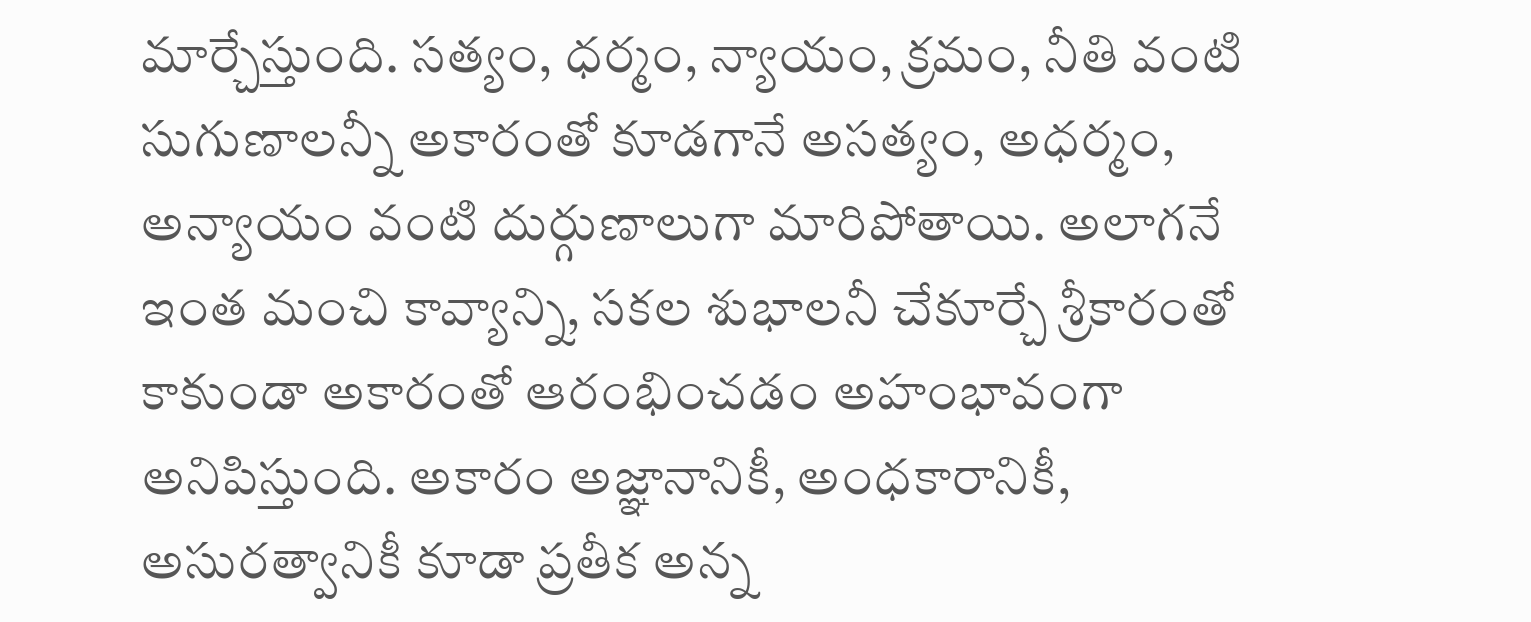మార్చేస్తుంది. సత్యం, ధర్మం, న్యాయం, క్రమం, నీతి వంటి సుగుణాలన్నీ అకారంతో కూడగానే అసత్యం, అధర్మం, అన్యాయం వంటి దుర్గుణాలుగా మారిపోతాయి. అలాగనే ఇంత మంచి కావ్యాన్ని, సకల శుభాలనీ చేకూర్చే శ్రీకారంతో కాకుండా అకారంతో ఆరంభించడం అహంభావంగా అనిపిస్తుంది. అకారం అజ్ఞానానికీ, అంధకారానికీ, అసురత్వానికీ కూడా ప్రతీక అన్న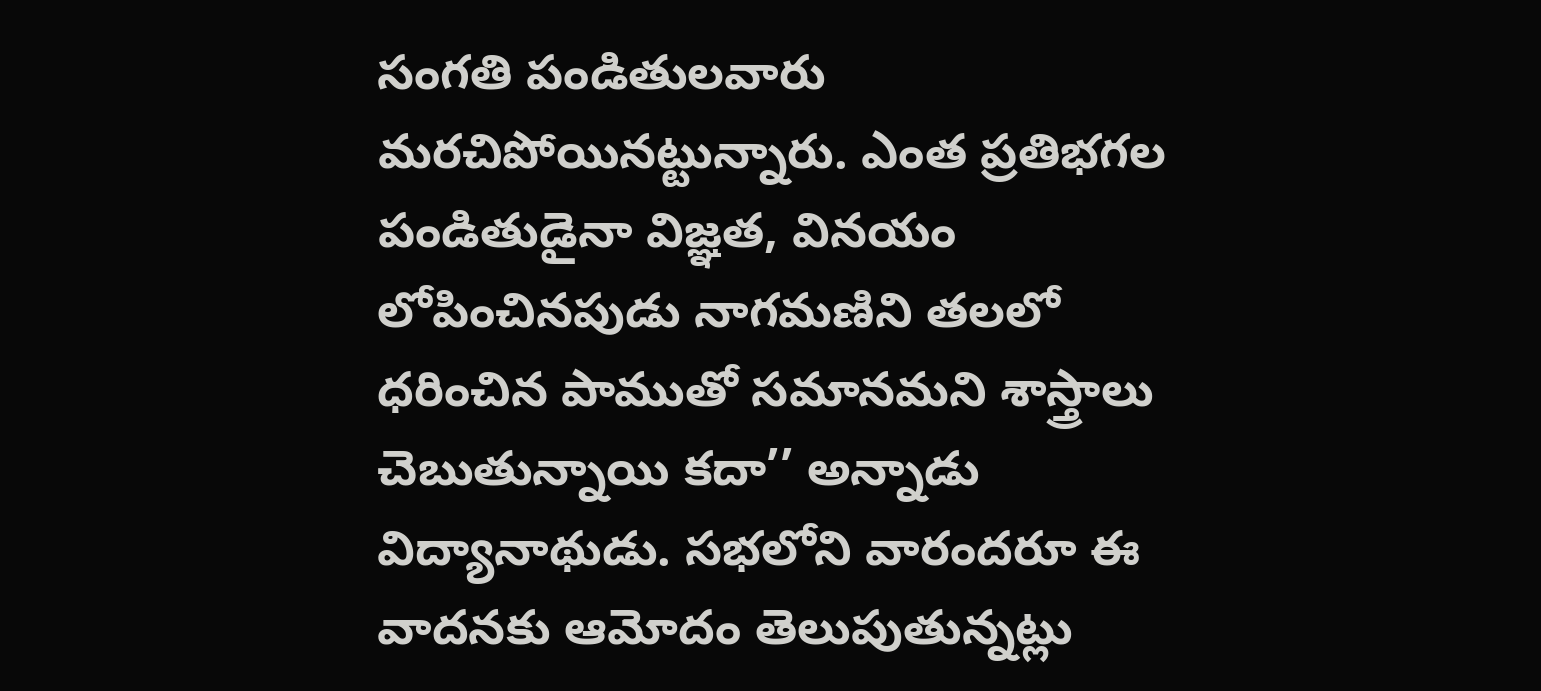సంగతి పండితులవారు మరచిపోయినట్టున్నారు. ఎంత ప్రతిభగల పండితుడైనా విజ్ఞత, వినయం లోపించినపుడు నాగమణిని తలలో ధరించిన పాముతో సమానమని శాస్త్రాలు చెబుతున్నాయి కదా’’ అన్నాడు విద్యానాథుడు. సభలోని వారందరూ ఈ వాదనకు ఆమోదం తెలుపుతున్నట్లు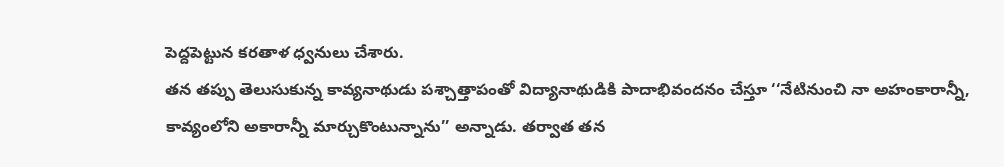పెద్దపెట్టున కరతాళ ధ్వనులు చేశారు.
తన తప్పు తెలుసుకున్న కావ్యనాథుడు పశ్చాత్తాపంతో విద్యానాథుడికి పాదాభివందనం చేస్తూ ‘‘నేటినుంచి నా అహంకారాన్నీ, కావ్యంలోని అకారాన్నీ మార్చుకొంటున్నాను’’ అన్నాడు. తర్వాత తన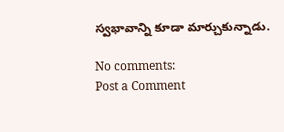స్వభావాన్ని కూడా మార్చుకున్నాడు.

No comments:
Post a Comment